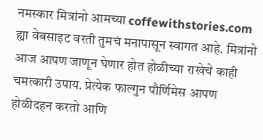नमस्कार मित्रांनो आमच्या coffewithstories.com ह्या वेबसाइट वरती तुमचं मनापासून स्वागत आहे. मित्रांनो आज आपण जाणून घेणार होत होळीच्या राखेचे काही चमत्कारी उपाय. प्रेत्येक फाल्गुन पौर्णिमेस आपण होळीदहन करतो आणि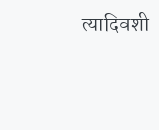त्यादिवशी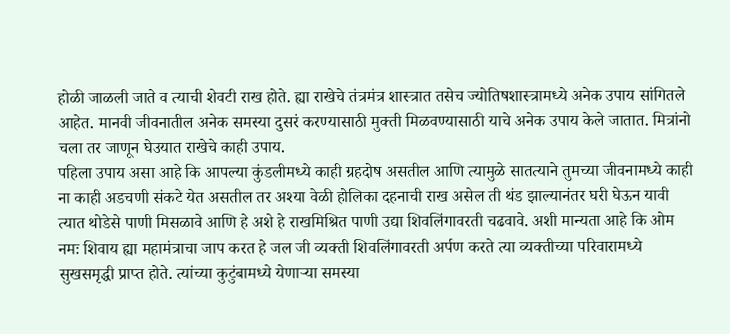होळी जाळली जाते व त्याची शेवटी राख होते. ह्या राखेचे तंत्रमंत्र शास्त्रात तसेच ज्योतिषशास्त्रामध्ये अनेक उपाय सांगितले आहेत. मानवी जीवनातील अनेक समस्या दुसरं करण्यासाठी मुक्ती मिळवण्यासाठी याचे अनेक उपाय केले जातात. मित्रांनो चला तर जाणून घेउयात राखेचे काही उपाय.
पहिला उपाय असा आहे कि आपल्या कुंडलीमध्ये काही ग्रहदोष असतील आणि त्यामुळे सातत्याने तुमच्या जीवनामध्ये काही ना काही अडचणी संकटे येत असतील तर अश्या वेळी होलिका दहनाची राख असेल ती थंड झाल्यानंतर घरी घेऊन यावी त्यात थोडेसे पाणी मिसळावे आणि हे अशे हे राखमिश्रित पाणी उद्या शिवलिंगावरती चढवावे. अशी मान्यता आहे कि ओम नमः शिवाय ह्या महामंत्राचा जाप करत हे जल जी व्यक्ती शिवलिंगावरती अर्पण करते त्या व्यक्तीच्या परिवारामध्ये सुखसमृद्धी प्राप्त होते. त्यांच्या कुटुंबामध्ये येणाऱ्या समस्या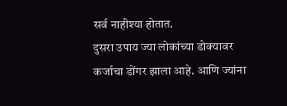सर्व नाहीश्या होतात.
दुसरा उपाय ज्या लोकांच्या डोक्यावर कर्जाचा डोंगर झाला आहे. आणि ज्यांना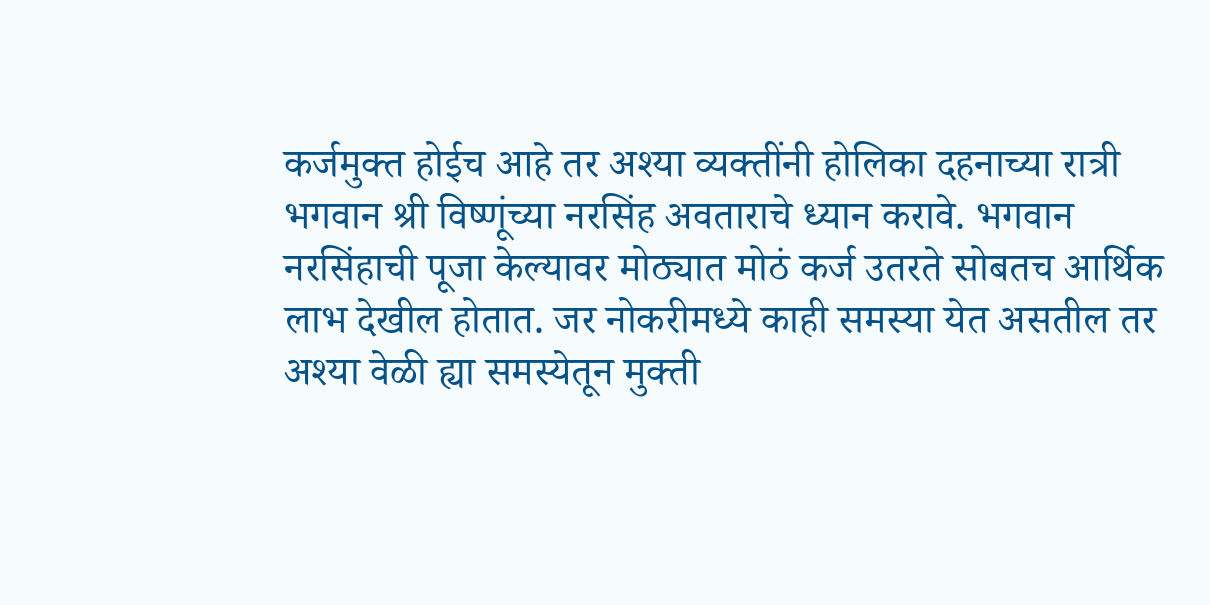कर्जमुक्त होईच आहे तर अश्या व्यक्तींनी होलिका दहनाच्या रात्री भगवान श्री विष्णूंच्या नरसिंह अवताराचे ध्यान करावे. भगवान नरसिंहाची पूजा केल्यावर मोठ्यात मोठं कर्ज उतरते सोबतच आर्थिक लाभ देखील होतात. जर नोकरीमध्ये काही समस्या येत असतील तर अश्या वेळी ह्या समस्येतून मुक्ती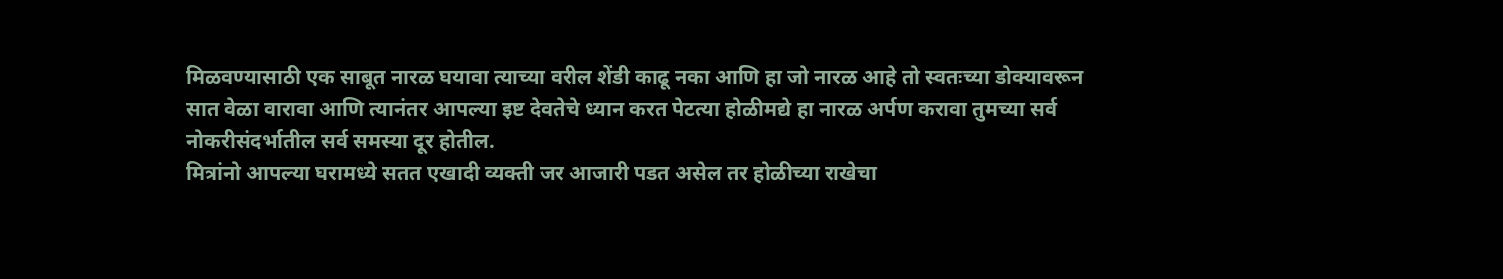मिळवण्यासाठी एक साबूत नारळ घयावा त्याच्या वरील शेंडी काढू नका आणि हा जो नारळ आहे तो स्वतःच्या डोक्यावरून सात वेळा वारावा आणि त्यानंतर आपल्या इष्ट देवतेचे ध्यान करत पेटत्या होळीमद्ये हा नारळ अर्पण करावा तुमच्या सर्व नोकरीसंदर्भातील सर्व समस्या दूर होतील.
मित्रांनो आपल्या घरामध्ये सतत एखादी व्यक्ती जर आजारी पडत असेल तर होळीच्या राखेचा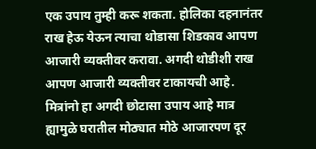एक उपाय तुम्ही करू शकता. होलिका दहनानंतर राख हेऊ येऊन त्याचा थोडासा शिडकाव आपण आजारी व्यक्तीवर करावा. अगदी थोडीशी राख आपण आजारी व्यक्तीवर टाकायची आहे. मित्रांनो हा अगदी छोटासा उपाय आहे मात्र ह्यामुळे घरातील मोठ्यात मोठे आजारपण दूर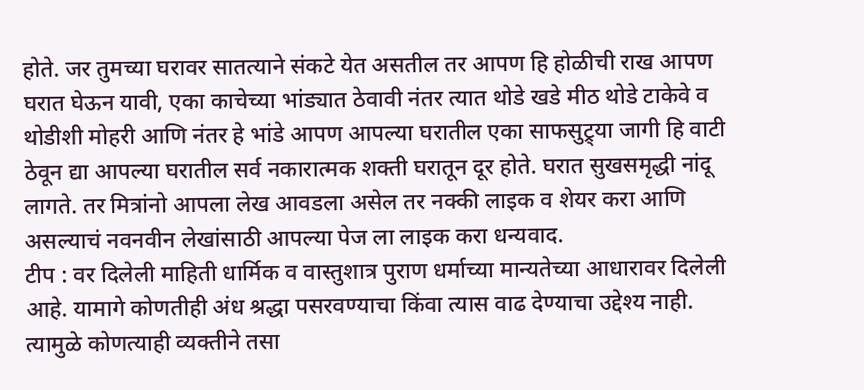होते. जर तुमच्या घरावर सातत्याने संकटे येत असतील तर आपण हि होळीची राख आपण घरात घेऊन यावी, एका काचेच्या भांड्यात ठेवावी नंतर त्यात थोडे खडे मीठ थोडे टाकेवे व थोडीशी मोहरी आणि नंतर हे भांडे आपण आपल्या घरातील एका साफसुट्र्या जागी हि वाटी ठेवून द्या आपल्या घरातील सर्व नकारात्मक शक्ती घरातून दूर होते. घरात सुखसमृद्धी नांदू लागते. तर मित्रांनो आपला लेख आवडला असेल तर नक्की लाइक व शेयर करा आणि असल्याचं नवनवीन लेखांसाठी आपल्या पेज ला लाइक करा धन्यवाद.
टीप : वर दिलेली माहिती धार्मिक व वास्तुशात्र पुराण धर्माच्या मान्यतेच्या आधारावर दिलेली आहे. यामागे कोणतीही अंध श्रद्धा पसरवण्याचा किंवा त्यास वाढ देण्याचा उद्देश्य नाही. त्यामुळे कोणत्याही व्यक्तीने तसा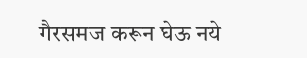गैरसमज करून घेऊ नये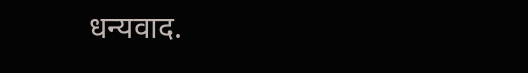धन्यवाद.